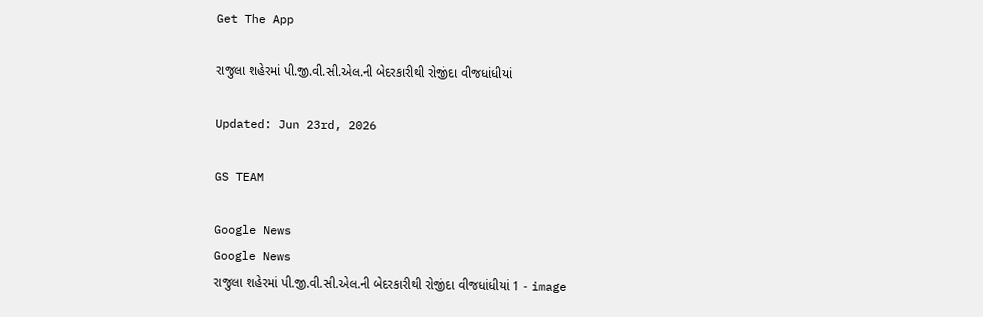Get The App

રાજુલા શહેરમાં પી.જી.વી.સી.એલ.ની બેદરકારીથી રોજીંદા વીજધાંધીયાં

Updated: Jun 23rd, 2026

GS TEAM

Google News
Google News
રાજુલા શહેરમાં પી.જી.વી.સી.એલ.ની બેદરકારીથી રોજીંદા વીજધાંધીયાં 1 - image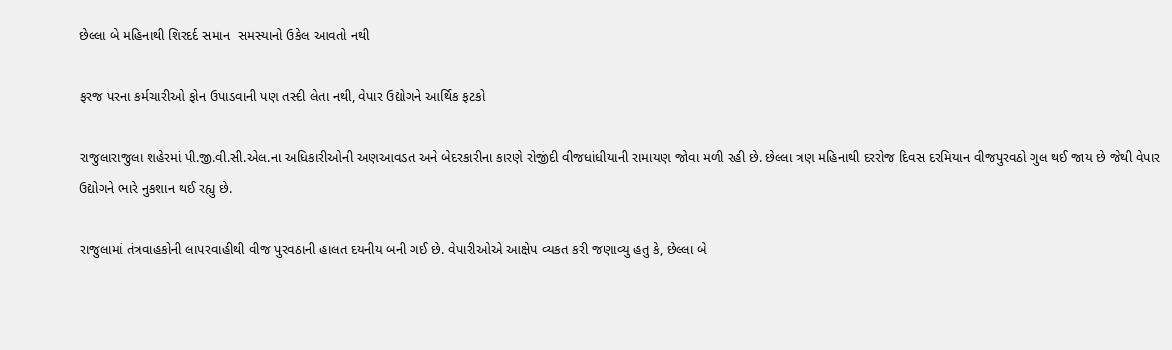છેલ્લા બે મહિનાથી શિરદર્દ સમાન  સમસ્યાનો ઉકેલ આવતો નથી

ફરજ પરના કર્મચારીઓ ફોન ઉપાડવાની પણ તસ્દી લેતા નથી, વેપાર ઉદ્યોગને આર્થિક ફટકો

રાજુલારાજુલા શહેરમાં પી.જી.વી.સી.એલ.ના અધિકારીઓની અણઆવડત અને બેદરકારીના કારણે રોજીંદી વીજધાંધીયાની રામાયણ જોવા મળી રહી છે. છેલ્લા ત્રણ મહિનાથી દરરોજ દિવસ દરમિયાન વીજપુરવઠો ગુલ થઈ જાય છે જેથી વેપાર ઉદ્યોગને ભારે નુકશાન થઈ રહ્યુ છે.

રાજુલામાં તંત્રવાહકોની લાપરવાહીથી વીજ પુરવઠાની હાલત દયનીય બની ગઈ છે. વેપારીઓએ આક્ષેપ વ્યકત કરી જણાવ્યુ હતુ કે, છેલ્લા બે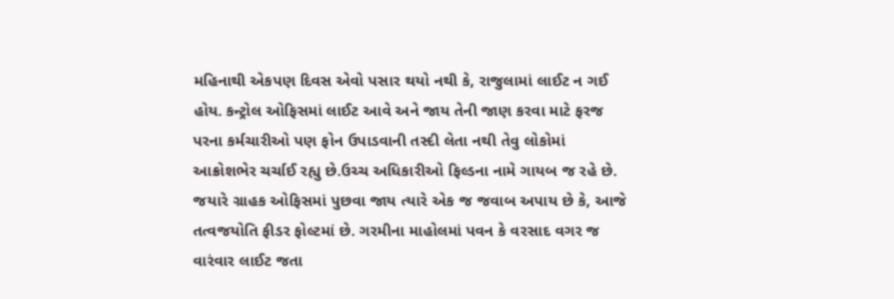મહિનાથી એકપણ દિવસ એવો પસાર થયો નથી કે, રાજુલામાં લાઈટ ન ગઈ હોય. કન્ટ્રોલ ઓફિસમાં લાઈટ આવે અને જાય તેની જાણ કરવા માટે ફરજ પરના કર્મચારીઓ પણ ફોન ઉપાડવાની તસ્દી લેતા નથી તેવુ લોકોમાં આક્રોશભેર ચર્ચાઈ રહ્યુ છે.ઉચ્ચ અધિકારીઓ ફિલ્ડના નામે ગાયબ જ રહે છે. જયારે ગ્રાહક ઓફિસમાં પુછવા જાય ત્યારે એક જ જવાબ અપાય છે કે, આજે તત્વજયોતિ ફીડર ફોલ્ટમાં છે. ગરમીના માહોલમાં પવન કે વરસાદ વગર જ વારંવાર લાઈટ જતા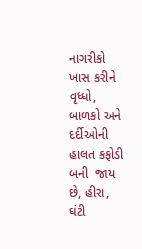નાગરીકો ખાસ કરીને વૃધ્ધો, બાળકો અને દર્દીઓની હાલત કફોડી બની  જાય છે, હીરા, ઘંટી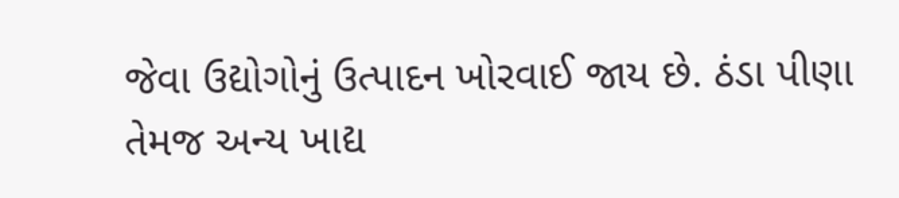જેવા ઉદ્યોગોનું ઉત્પાદન ખોરવાઈ જાય છે. ઠંડા પીણા તેમજ અન્ય ખાદ્ય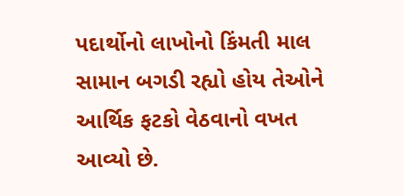પદાર્થોનો લાખોનો કિંમતી માલ સામાન બગડી રહ્યો હોય તેઓને આર્થિક ફટકો વેઠવાનો વખત આવ્યો છે.